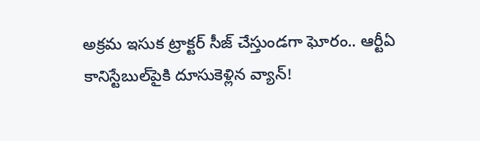అక్రమ ఇసుక ట్రాక్టర్ సీజ్ చేస్తుండగా ఘోరం.. ఆర్టీఏ కానిస్టేబుల్‌పైకి దూసుకెళ్లిన వ్యాన్!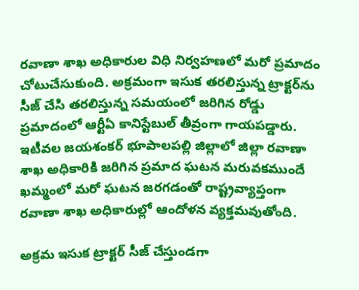రవాణా శాఖ అధికారుల విధి నిర్వహణలో మరో ప్రమాదం చోటుచేసుకుంది. అక్రమంగా ఇసుక తరలిస్తున్న ట్రాక్టర్‌ను సీజ్ చేసి తరలిస్తున్న సమయంలో జరిగిన రోడ్డు ప్రమాదంలో ఆర్టీఏ కానిస్టేబుల్ తీవ్రంగా గాయపడ్డారు. ఇటీవల జయశంకర్ భూపాలపల్లి జిల్లాలో జిల్లా రవాణా శాఖ అధికారికి జరిగిన ప్రమాద ఘటన మరువకముందే ఖమ్మంలో మరో ఘటన జరగడంతో రాష్ట్రవ్యాప్తంగా రవాణా శాఖ అధికారుల్లో ఆందోళన వ్యక్తమవుతోంది.

అక్రమ ఇసుక ట్రాక్టర్ సీజ్ చేస్తుండగా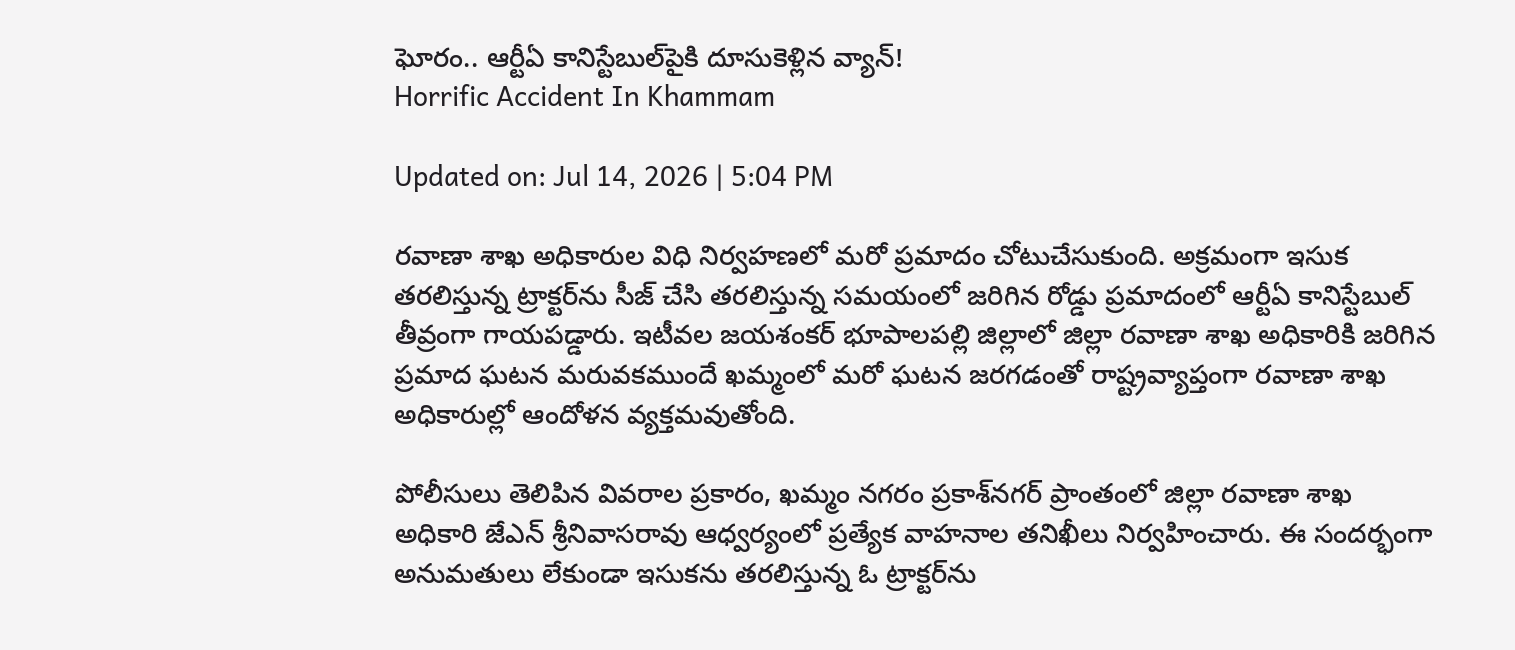ఘోరం.. ఆర్టీఏ కానిస్టేబుల్‌పైకి దూసుకెళ్లిన వ్యాన్!
Horrific Accident In Khammam

Updated on: Jul 14, 2026 | 5:04 PM

రవాణా శాఖ అధికారుల విధి నిర్వహణలో మరో ప్రమాదం చోటుచేసుకుంది. అక్రమంగా ఇసుక తరలిస్తున్న ట్రాక్టర్‌ను సీజ్ చేసి తరలిస్తున్న సమయంలో జరిగిన రోడ్డు ప్రమాదంలో ఆర్టీఏ కానిస్టేబుల్ తీవ్రంగా గాయపడ్డారు. ఇటీవల జయశంకర్ భూపాలపల్లి జిల్లాలో జిల్లా రవాణా శాఖ అధికారికి జరిగిన ప్రమాద ఘటన మరువకముందే ఖమ్మంలో మరో ఘటన జరగడంతో రాష్ట్రవ్యాప్తంగా రవాణా శాఖ అధికారుల్లో ఆందోళన వ్యక్తమవుతోంది.

పోలీసులు తెలిపిన వివరాల ప్రకారం, ఖమ్మం నగరం ప్రకాశ్‌నగర్ ప్రాంతంలో జిల్లా రవాణా శాఖ అధికారి జేఎన్ శ్రీనివాసరావు ఆధ్వర్యంలో ప్రత్యేక వాహనాల తనిఖీలు నిర్వహించారు. ఈ సందర్భంగా అనుమతులు లేకుండా ఇసుకను తరలిస్తున్న ఓ ట్రాక్టర్‌ను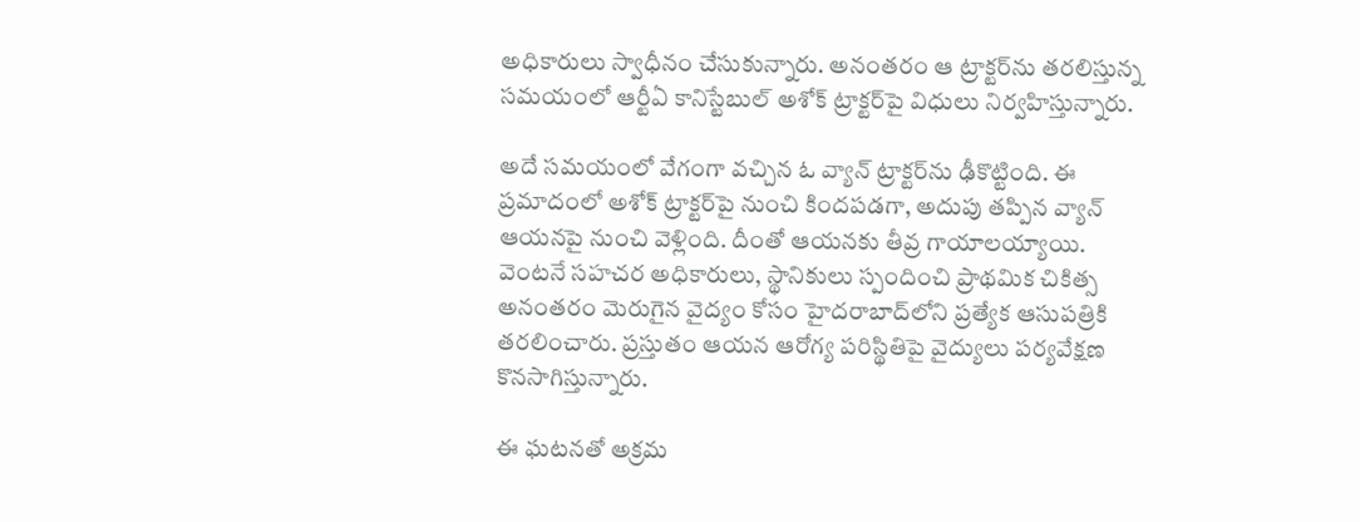అధికారులు స్వాధీనం చేసుకున్నారు. అనంతరం ఆ ట్రాక్టర్‌ను తరలిస్తున్న సమయంలో ఆర్టీఏ కానిస్టేబుల్ అశోక్ ట్రాక్టర్‌పై విధులు నిర్వహిస్తున్నారు.

అదే సమయంలో వేగంగా వచ్చిన ఓ వ్యాన్ ట్రాక్టర్‌ను ఢీకొట్టింది. ఈ ప్రమాదంలో అశోక్ ట్రాక్టర్‌పై నుంచి కిందపడగా, అదుపు తప్పిన వ్యాన్ ఆయనపై నుంచి వెళ్లింది. దీంతో ఆయనకు తీవ్ర గాయాలయ్యాయి. వెంటనే సహచర అధికారులు, స్థానికులు స్పందించి ప్రాథమిక చికిత్స అనంతరం మెరుగైన వైద్యం కోసం హైదరాబాద్‌లోని ప్రత్యేక ఆసుపత్రికి తరలించారు. ప్రస్తుతం ఆయన ఆరోగ్య పరిస్థితిపై వైద్యులు పర్యవేక్షణ కొనసాగిస్తున్నారు.

ఈ ఘటనతో అక్రమ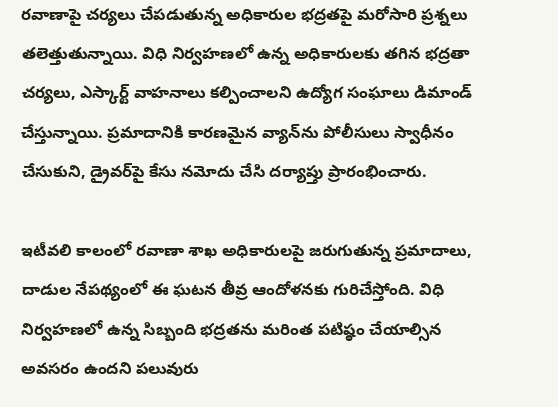రవాణాపై చర్యలు చేపడుతున్న అధికారుల భద్రతపై మరోసారి ప్రశ్నలు తలెత్తుతున్నాయి. విధి నిర్వహణలో ఉన్న అధికారులకు తగిన భద్రతా చర్యలు, ఎస్కార్ట్ వాహనాలు కల్పించాలని ఉద్యోగ సంఘాలు డిమాండ్ చేస్తున్నాయి. ప్రమాదానికి కారణమైన వ్యాన్‌ను పోలీసులు స్వాధీనం చేసుకుని, డ్రైవర్‌పై కేసు నమోదు చేసి దర్యాప్తు ప్రారంభించారు.

ఇటీవలి కాలంలో రవాణా శాఖ అధికారులపై జరుగుతున్న ప్రమాదాలు, దాడుల నేపథ్యంలో ఈ ఘటన తీవ్ర ఆందోళనకు గురిచేస్తోంది. విధి నిర్వహణలో ఉన్న సిబ్బంది భద్రతను మరింత పటిష్ఠం చేయాల్సిన అవసరం ఉందని పలువురు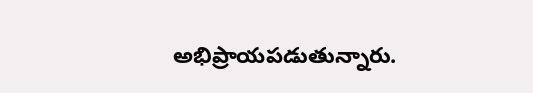అభిప్రాయపడుతున్నారు.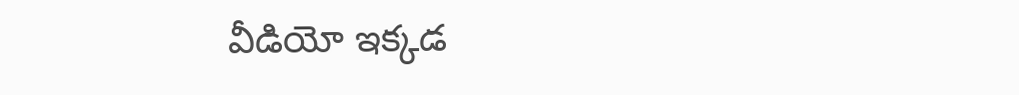వీడియో ఇక్కడ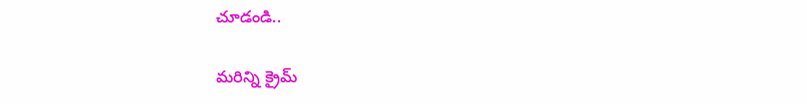చూడండి..

మరిన్ని క్రైమ్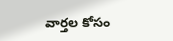వార్తల కోసం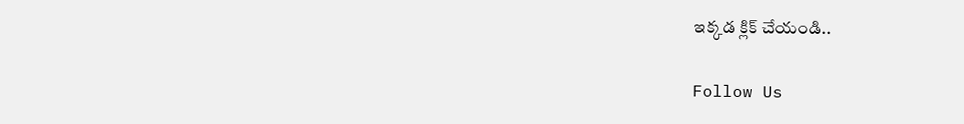ఇక్కడ క్లిక్ చేయండి..

Follow Us